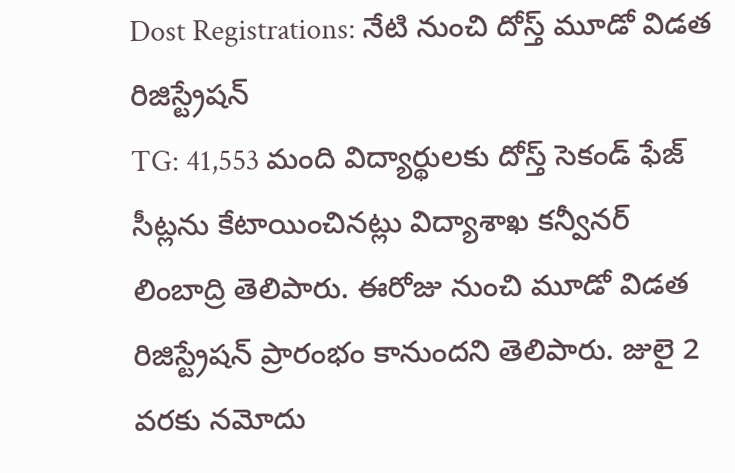Dost Registrations: నేటి నుంచి దోస్త్ మూడో విడత రిజిస్ట్రేషన్
TG: 41,553 మంది విద్యార్థులకు దోస్త్ సెకండ్ ఫేజ్ సీట్లను కేటాయించినట్లు విద్యాశాఖ కన్వీనర్ లింబాద్రి తెలిపారు. ఈరోజు నుంచి మూడో విడత రిజిస్ట్రేషన్ ప్రారంభం కానుందని తెలిపారు. జులై 2 వరకు నమోదు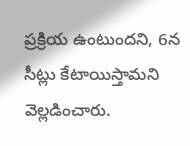ప్రక్రియ ఉంటుందని, 6న సీట్లు కేటాయిస్తామని వెల్లడించారు.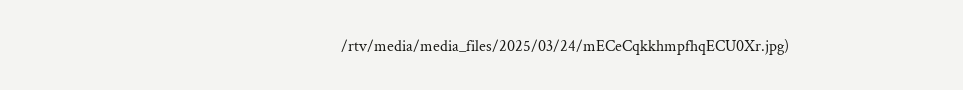/rtv/media/media_files/2025/03/24/mECeCqkkhmpfhqECU0Xr.jpg)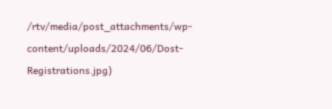/rtv/media/post_attachments/wp-content/uploads/2024/06/Dost-Registrations.jpg)